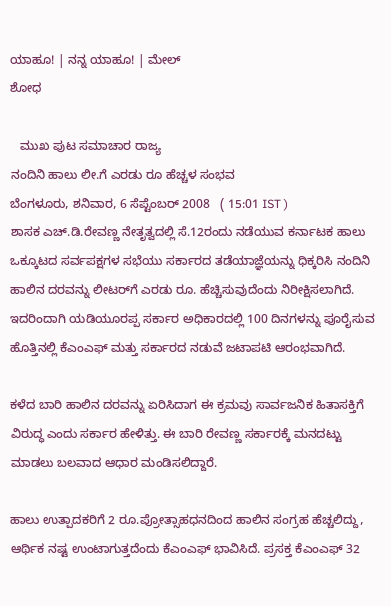ಯಾಹೂ! | ನನ್ನ ಯಾಹೂ! | ಮೇಲ್
ಶೋಧ

   ಮುಖ ಪುಟ ಸಮಾಚಾರ ರಾಜ್ಯ
ನಂದಿನಿ ಹಾಲು ಲೀ.ಗೆ ಎರಡು ರೂ ಹೆಚ್ಚಳ ಸಂಭವ
ಬೆಂಗಳೂರು, ಶನಿವಾರ, 6 ಸೆಪ್ಟೆಂಬರ್ 2008   ( 15:01 IST )
ಶಾಸಕ ಎಚ್.ಡಿ.ರೇವಣ್ಣ ನೇತೃತ್ವದಲ್ಲಿ ಸೆ.12ರಂದು ನಡೆಯುವ ಕರ್ನಾಟಕ ಹಾಲು ಒಕ್ಕೂಟದ ಸರ್ವಪಕ್ಷಗಳ ಸಭೆಯು ಸರ್ಕಾರದ ತಡೆಯಾಜ್ಞೆಯನ್ನು ಧಿಕ್ಕರಿಸಿ ನಂದಿನಿ ಹಾಲಿನ ದರವನ್ನು ಲೀಟರ್‌ಗೆ ಎರಡು ರೂ. ಹೆಚ್ಚಿಸುವುದೆಂದು ನಿರೀಕ್ಷಿಸಲಾಗಿದೆ. ಇದರಿಂದಾಗಿ ಯಡಿ‌ಯ‌ೂರಪ್ಪ ಸರ್ಕಾರ ಅಧಿಕಾರದಲ್ಲಿ 100 ದಿನಗಳನ್ನು ಪೂರೈಸುವ ಹೊತ್ತಿನಲ್ಲಿ ಕೆಎಂಎಫ್ ಮತ್ತು ಸರ್ಕಾರದ ನಡುವೆ ಜಟಾಪಟಿ ಆರಂಭವಾಗಿದೆ.

ಕಳೆದ ಬಾರಿ ಹಾಲಿನ ದರವನ್ನು ಏರಿಸಿದಾಗ ಈ ಕ್ರಮವು ಸಾರ್ವಜನಿಕ ಹಿತಾಸಕ್ತಿಗೆ ವಿರುದ್ಧ ಎಂದು ಸರ್ಕಾರ ಹೇಳಿತ್ತು. ಈ ಬಾರಿ ರೇವಣ್ಣ ಸರ್ಕಾರಕ್ಕೆ ಮನದಟ್ಟು ಮಾಡಲು ಬಲವಾದ ಆಧಾರ ಮಂಡಿಸಲಿದ್ದಾರೆ.

ಹಾಲು ಉತ್ಪಾದಕರಿಗೆ 2 ರೂ.ಪ್ರೋತ್ಸಾಹಧನದಿಂದ ಹಾಲಿನ ಸಂಗ್ರಹ ಹೆಚ್ಚಲಿದ್ದು, ಆರ್ಥಿಕ ನಷ್ಟ ಉಂಟಾಗುತ್ತದೆಂದು ಕೆಎಂಎಫ್ ಭಾವಿಸಿದೆ. ಪ್ರಸಕ್ತ ಕೆಎಂಎಫ್ 32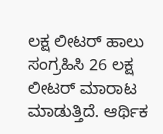ಲಕ್ಷ ಲೀಟರ್ ಹಾಲು ಸಂಗ್ರಹಿಸಿ 26 ಲಕ್ಷ ಲೀಟರ್ ಮಾರಾಟ ಮಾಡುತ್ತಿದೆ. ಆರ್ಥಿಕ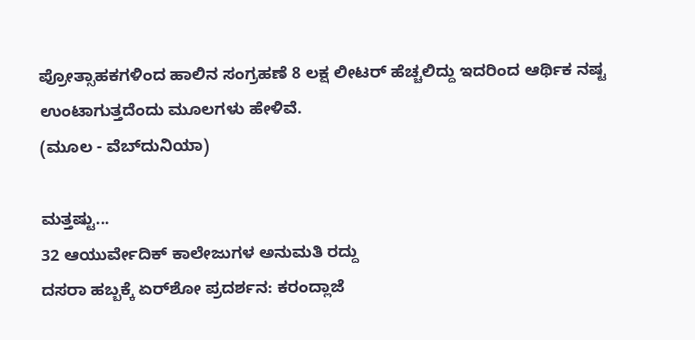ಪ್ರೋತ್ಸಾಹಕಗಳಿಂದ ಹಾಲಿನ ಸಂಗ್ರಹಣೆ 8 ಲಕ್ಷ ಲೀಟರ್ ಹೆಚ್ಚಲಿದ್ದು ಇದರಿಂದ ಆರ್ಥಿಕ ನಷ್ಟ ಉಂಟಾಗುತ್ತದೆಂದು ಮ‌ೂಲಗಳು ಹೇಳಿವೆ.
(ಮೂಲ - ವೆಬ್‌ದುನಿಯಾ)

ಮತ್ತಷ್ಟು...
32 ಆಯುರ್ವೇದಿಕ್ ಕಾಲೇಜುಗಳ ಅನುಮತಿ ರದ್ದು
ದಸರಾ ಹಬ್ಬಕ್ಕೆ ಏರ್‌ಶೋ ಪ್ರದರ್ಶನ: ಕರಂದ್ಲಾಜೆ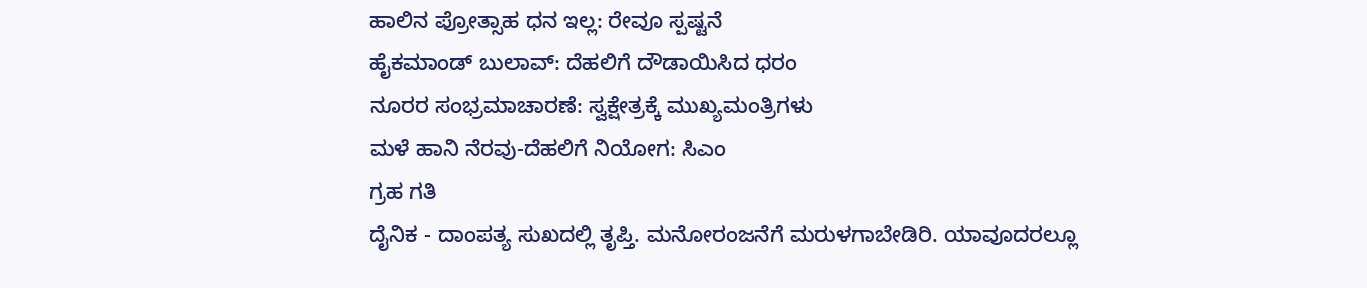ಹಾಲಿನ ಪ್ರೋತ್ಸಾಹ ಧನ ಇಲ್ಲ: ರೇವೂ ಸ್ಪಷ್ಟನೆ
ಹೈಕಮಾಂಡ್ ಬುಲಾವ್: ದೆಹಲಿಗೆ ದೌಡಾಯಿಸಿದ ಧರಂ
ನೂರರ ಸಂಭ್ರಮಾಚಾರಣೆ: ಸ್ವಕ್ಷೇತ್ರಕ್ಕೆ ಮುಖ್ಯಮಂತ್ರಿಗಳು
ಮಳೆ ಹಾನಿ ನೆರವು-ದೆಹಲಿಗೆ ನಿಯೋಗ: ಸಿಎಂ
ಗ್ರಹ ಗತಿ
ದೈನಿಕ - ದಾಂಪತ್ಯ ಸುಖದಲ್ಲಿ ತೃಪ್ತಿ. ಮನೋರಂಜನೆಗೆ ಮರುಳಗಾಬೇಡಿರಿ. ಯಾವೂದರಲ್ಲೂ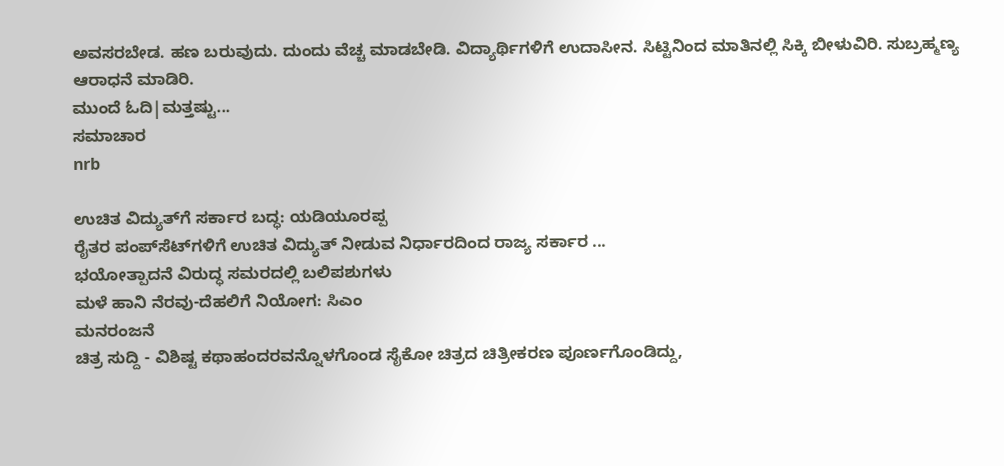ಅವಸರಬೇಡ. ಹಣ ಬರುವುದು. ದುಂದು ವೆಚ್ಚ ಮಾಡಬೇಡಿ. ವಿದ್ಯಾರ್ಥಿಗಳಿಗೆ ಉದಾಸೀನ. ಸಿಟ್ಟಿನಿಂದ ಮಾತಿನಲ್ಲಿ ಸಿಕ್ಕಿ ಬೀಳುವಿರಿ. ಸುಬ್ರಹ್ಮಣ್ಯ ಆರಾಧನೆ ಮಾಡಿರಿ.
ಮುಂದೆ ಓದಿ|ಮತ್ತಷ್ಟು...
ಸಮಾಚಾರ
nrb

ಉಚಿತ ವಿದ್ಯುತ್‌ಗೆ ಸರ್ಕಾರ ಬದ್ಧ: ಯಡಿಯ‌ೂರಪ್ಪ
ರೈತರ ಪಂಪ್‌ಸೆಟ್‌ಗಳಿಗೆ ಉಚಿತ ವಿದ್ಯುತ್ ನೀಡುವ ನಿರ್ಧಾರದಿಂದ ರಾಜ್ಯ ಸರ್ಕಾರ ...
ಭಯೋತ್ಪಾದನೆ ವಿರುದ್ಧ ಸಮರದಲ್ಲಿ ಬಲಿಪಶುಗಳು
ಮಳೆ ಹಾನಿ ನೆರವು-ದೆಹಲಿಗೆ ನಿಯೋಗ: ಸಿಎಂ
ಮನರಂಜನೆ
ಚಿತ್ರ ಸುದ್ದಿ - ವಿಶಿಷ್ಟ ಕಥಾಹಂದರವನ್ನೊಳಗೊಂಡ ಸೈಕೋ ಚಿತ್ರದ ಚಿತ್ರೀಕರಣ ಪೂರ್ಣಗೊಂಡಿದ್ದು,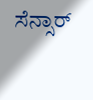ಸೆನ್ಸಾರ್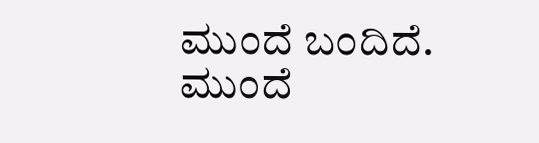ಮುಂದೆ ಬಂದಿದೆ.
ಮುಂದೆ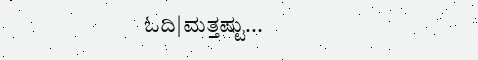ಓದಿ|ಮತ್ತಷ್ಟು...